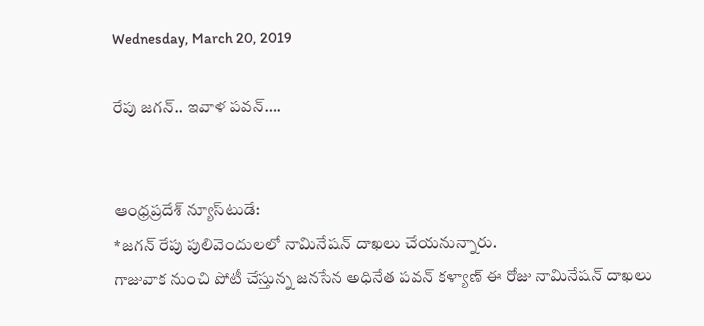Wednesday, March 20, 2019

రేపు జగన్.. ఇవాళ పవన్….


ఆంధ్రప్రదేశ్ న్యూస్‌టుడే:
*జగన్ రేపు పులివెందులలో నామినేషన్ దాఖలు చేయనున్నారు.
గాజువాక నుంచి పోటీ చేస్తున్న జనసేన అధినేత పవన్ కళ్యాణ్ ఈ రోజు నామినేషన్ దాఖలు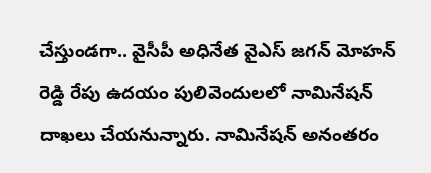చేస్తుండగా.. వైసీపీ అధినేత వైఎస్ జగన్ మోహన్ రెడ్డి రేపు ఉదయం పులివెందులలో నామినేషన్ దాఖలు చేయనున్నారు. నామినేషన్ అనంతరం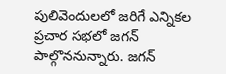పులివెందులలో జరిగే ఎన్నికల ప్రచార సభలో జగన్ పాల్గొననున్నారు. జగన్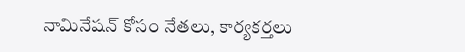నామినేషన్ కోసం నేతలు, కార్యకర్తలు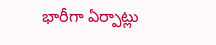భారీగా ఏర్పాట్లు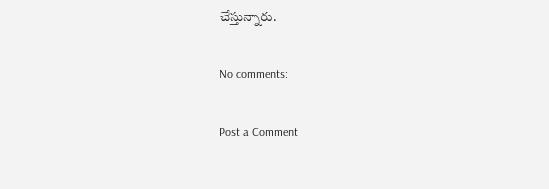చేస్తున్నారు.

No comments:

Post a Comment